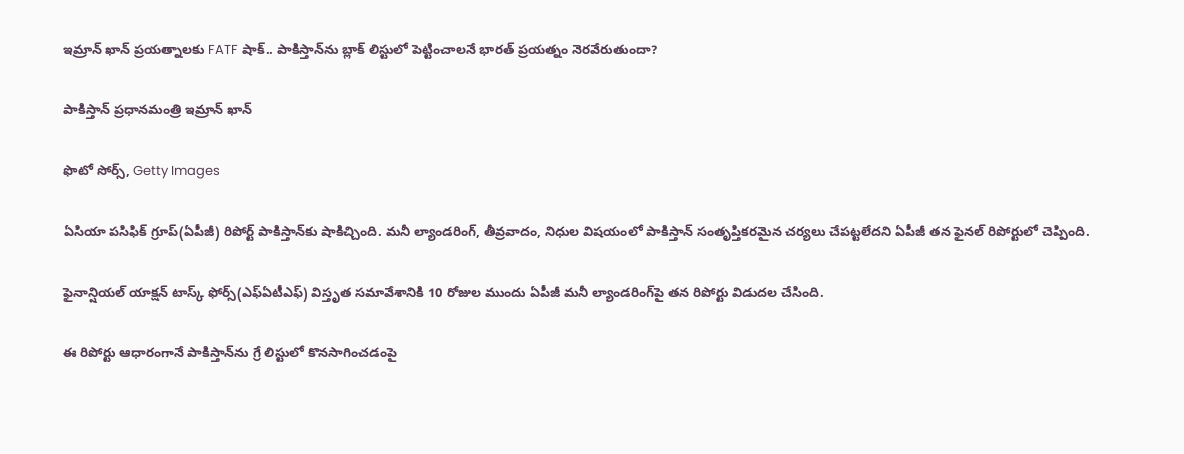ఇమ్రాన్ ఖాన్ ప్రయత్నాలకు FATF షాక్.. పాకిస్తాన్‌ను బ్లాక్ లిస్టులో పెట్టించాలనే భారత్ ప్రయత్నం నెరవేరుతుందా?

పాకిస్తాన్ ప్రధానమంత్రి ఇమ్రాన్ ఖాన్

ఫొటో సోర్స్, Getty Images

ఏసియా పసిఫిక్ గ్రూప్(ఏపీజీ) రిపోర్ట్ పాకిస్తాన్‌కు షాకిచ్చింది. మనీ ల్యాండరింగ్, తీవ్రవాదం, నిధుల విషయంలో పాకిస్తాన్ సంతృప్తికరమైన చర్యలు చేపట్టలేదని ఏపీజీ తన ఫైనల్ రిపోర్టులో చెప్పింది.

ఫైనాన్షియల్ యాక్షన్ టాస్క్ ఫోర్స్(ఎఫ్ఏటీఎఫ్) విస్తృత సమావేశానికి 10 రోజుల ముందు ఏపీజీ మనీ ల్యాండరింగ్‌పై తన రిపోర్టు విడుదల చేసింది.

ఈ రిపోర్టు ఆధారంగానే పాకిస్తాన్‌ను గ్రే లిస్టులో కొనసాగించడంపై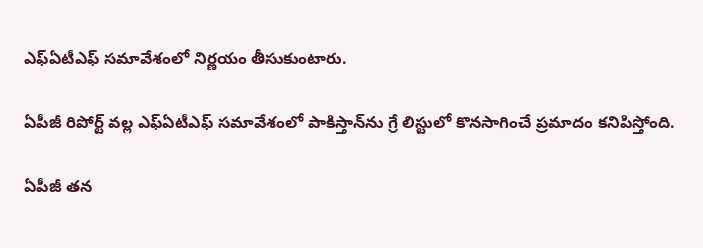ఎఫ్ఏటీఎఫ్ సమావేశంలో నిర్ణయం తీసుకుంటారు.

ఏపీజీ రిపోర్ట్‌ వల్ల ఎఫ్ఏటీఎఫ్ సమావేశంలో పాకిస్తాన్‌‌ను గ్రే లిస్టులో కొనసాగించే ప్రమాదం కనిపిస్తోంది.

ఏపీజీ తన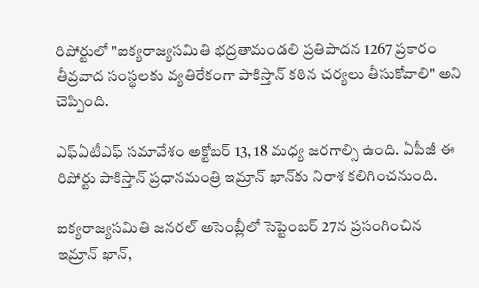రిపోర్టులో "ఐక్యరాజ్యసమితి భద్రతామండలి ప్రతిపాదన 1267 ప్రకారం తీవ్రవాద సంస్థలకు వ్యతిరేకంగా పాకిస్తాన్ కఠిన చర్యలు తీసుకోవాలి" అని చెప్పింది.

ఎఫ్‌ఏటీఎఫ్ సమావేశం అక్టోబర్ 13, 18 మధ్య జరగాల్సి ఉంది. ఏపీజీ ఈ రిపోర్టు పాకిస్తాన్ ప్రధానమంత్రి ఇమ్రాన్ ఖాన్‌కు నిరాశ కలిగించనుంది.

ఐక్యరాజ్యసమితి జనరల్ అసెంబ్లీలో సెప్టెంబర్ 27న ప్రసంగించిన ఇమ్రాన్ ఖాన్,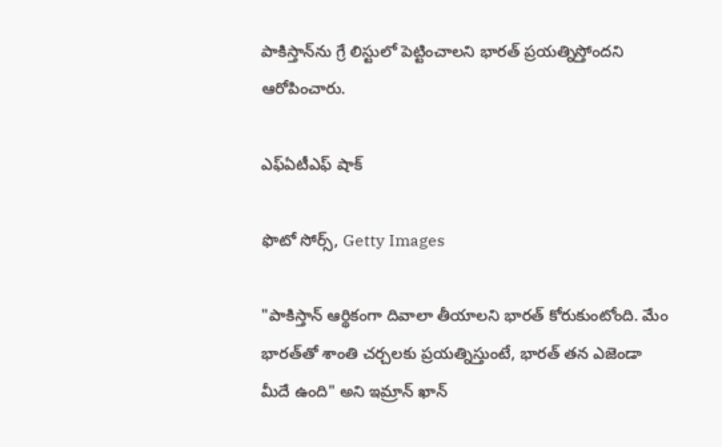పాకిస్తాన్‌ను గ్రే లిస్టులో పెట్టించాలని భారత్ ప్రయత్నిస్తోందని ఆరోపించారు.

ఎఫ్ఏటీఎఫ్ షాక్

ఫొటో సోర్స్, Getty Images

"పాకిస్తాన్ ఆర్థికంగా దివాలా తీయాలని భారత్ కోరుకుంటోంది. మేం భారత్‌తో శాంతి చర్చలకు ప్రయత్నిస్తుంటే, భారత్ తన ఎజెండా మీదే ఉంది" అని ఇమ్రాన్ ఖాన్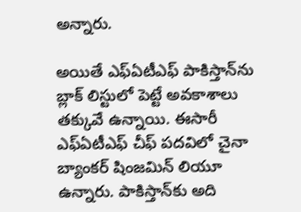అన్నారు.

అయితే ఎఫ్ఏటీఎఫ్ పాకిస్తాన్‌ను బ్లాక్ లిస్టులో పెట్టే అవకాశాలు తక్కువే ఉన్నాయి. ఈసారీ ఎఫ్‌ఏటీఎఫ్ చీఫ్ పదవిలో చైనా బ్యాంకర్ షింజమిన్ లియూ ఉన్నారు. పాకిస్తాన్‌కు అది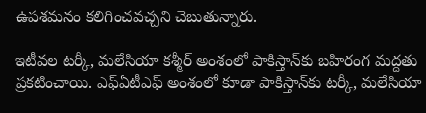ఉపశమనం కలిగించవచ్చని చెబుతున్నారు.

ఇటీవల టర్కీ, మలేసియా కశ్మీర్ అంశంలో పాకిస్తాన్‌కు బహిరంగ మద్దతు ప్రకటించాయి. ఎఫ్ఏటీఎఫ్ అంశంలో కూడా పాకిస్తాన్‌కు టర్కీ, మలేసియా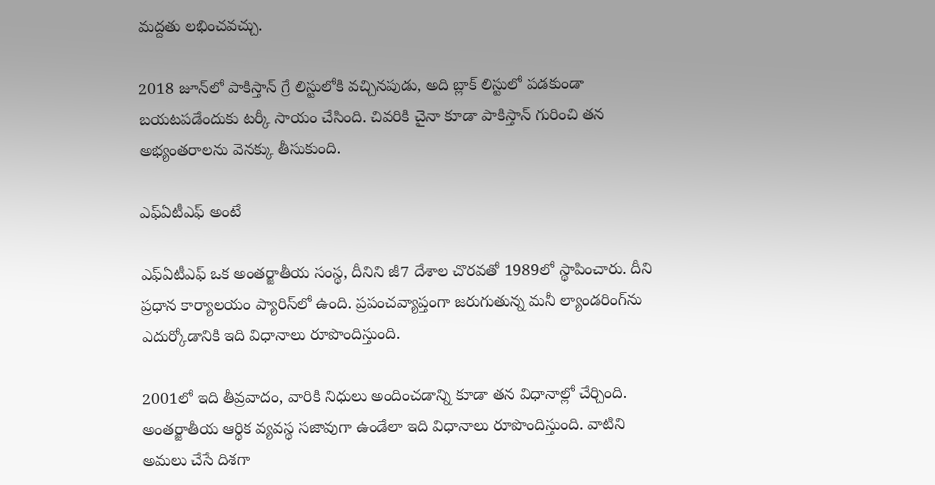మద్దతు లభించవచ్చు.

2018 జూన్‌లో పాకిస్తాన్ గ్రే లిస్టులోకి వచ్చినపుడు, అది బ్లాక్ లిస్టులో పడకుండా బయటపడేందుకు టర్కీ సాయం చేసింది. చివరికి చైనా కూడా పాకిస్తాన్ గురించి తన అభ్యంతరాలను వెనక్కు తీసుకుంది.

ఎఫ్ఏటీఎఫ్ అంటే

ఎఫ్ఏటీఎఫ్ ఒక అంతర్జాతీయ సంస్థ, దీనిని జీ7 దేశాల చొరవతో 1989లో స్థాపించారు. దీని ప్రధాన కార్యాలయం ప్యారిస్‌లో ఉంది. ప్రపంచవ్యాప్తంగా జరుగుతున్న మనీ ల్యాండరింగ్‌ను ఎదుర్కోడానికి ఇది విధానాలు రూపొందిస్తుంది.

2001లో ఇది తీవ్రవాదం, వారికి నిధులు అందించడాన్ని కూడా తన విధానాల్లో చేర్చింది. అంతర్జాతీయ ఆర్థిక వ్యవస్థ సజావుగా ఉండేలా ఇది విధానాలు రూపొందిస్తుంది. వాటిని అమలు చేసే దిశగా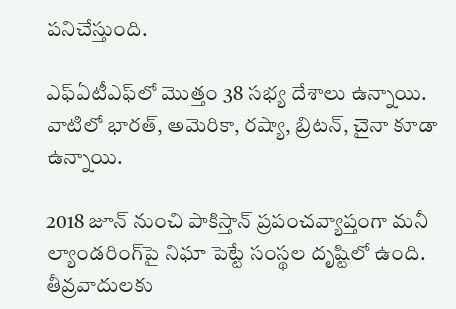పనిచేస్తుంది.

ఎఫ్ఏటీఎఫ్‌లో మొత్తం 38 సభ్య దేశాలు ఉన్నాయి. వాటిలో భారత్, అమెరికా, రష్యా, బ్రిటన్, చైనా కూడా ఉన్నాయి.

2018 జూన్ నుంచి పాకిస్తాన్ ప్రపంచవ్యాప్తంగా మనీ ల్యాండరింగ్‌పై నిఘా పెట్టే సంస్థల దృష్టిలో ఉంది. తీవ్రవాదులకు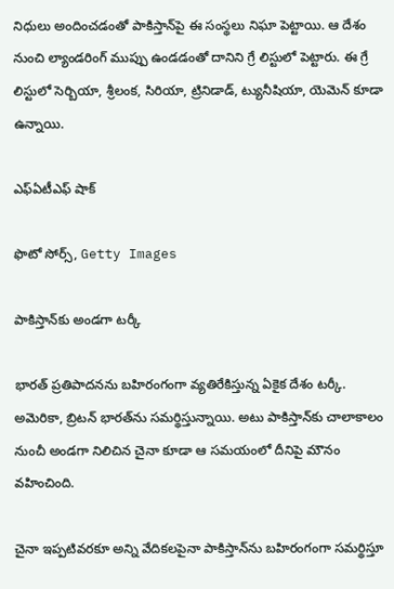నిధులు అందించడంతో పాకిస్తాన్‌పై ఈ సంస్థలు నిఘా పెట్టాయి. ఆ దేశం నుంచి ల్యాండరింగ్ ముప్పు ఉండడంతో దానిని గ్రే లిస్టులో పెట్టారు. ఈ గ్రే లిస్టులో సెర్బియా, శ్రీలంక, సిరియా, ట్రినిడాడ్, ట్యునీషియా, యెమెన్ కూడా ఉన్నాయి.

ఎఫ్ఏటీఎఫ్ షాక్

ఫొటో సోర్స్, Getty Images

పాకిస్తాన్‌కు అండగా టర్కీ

భారత్ ప్రతిపాదనను బహిరంగంగా వ్యతిరేకిస్తున్న ఏకైక దేశం టర్కీ. అమెరికా, బ్రిటన్ భారత్‌ను సమర్థిస్తున్నాయి. అటు పాకిస్తాన్‌కు చాలాకాలం నుంచీ అండగా నిలిచిన చైనా కూడా ఆ సమయంలో దీనిపై మౌనం వహించింది.

చైనా ఇప్పటివరకూ అన్ని వేదికలపైనా పాకిస్తాన్‌ను బహిరంగంగా సమర్థిస్తూ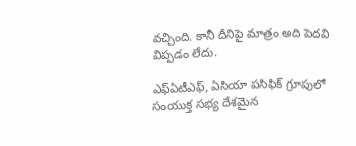వచ్చింది. కానీ దీనిపై మాత్రం అది పెదవి విప్పడం లేదు.

ఎఫ్ఏటీఎఫ్, ఏసియా పసిఫిక్ గ్రూపులో సంయుక్త సభ్య దేశమైన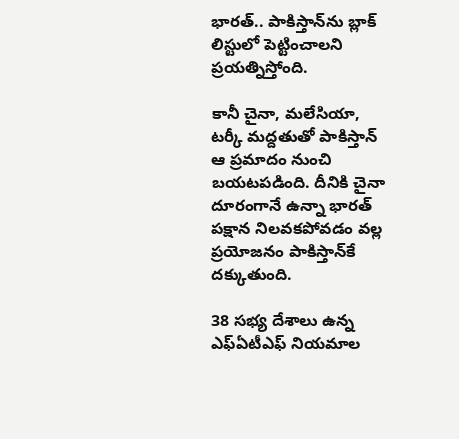భారత్.. పాకిస్తాన్‌ను బ్లాక్ లిస్టులో పెట్టించాలని ప్రయత్నిస్తోంది.

కానీ చైనా, మలేసియా, టర్కీ మద్దతుతో పాకిస్తాన్‌ ఆ ప్రమాదం నుంచి బయటపడింది. దీనికి చైనా దూరంగానే ఉన్నా భారత్‌ పక్షాన నిలవకపోవడం వల్ల ప్రయోజనం పాకిస్తాన్‌కే దక్కుతుంది.

38 సభ్య దేశాలు ఉన్న ఎఫ్ఏటీఎఫ్ నియమాల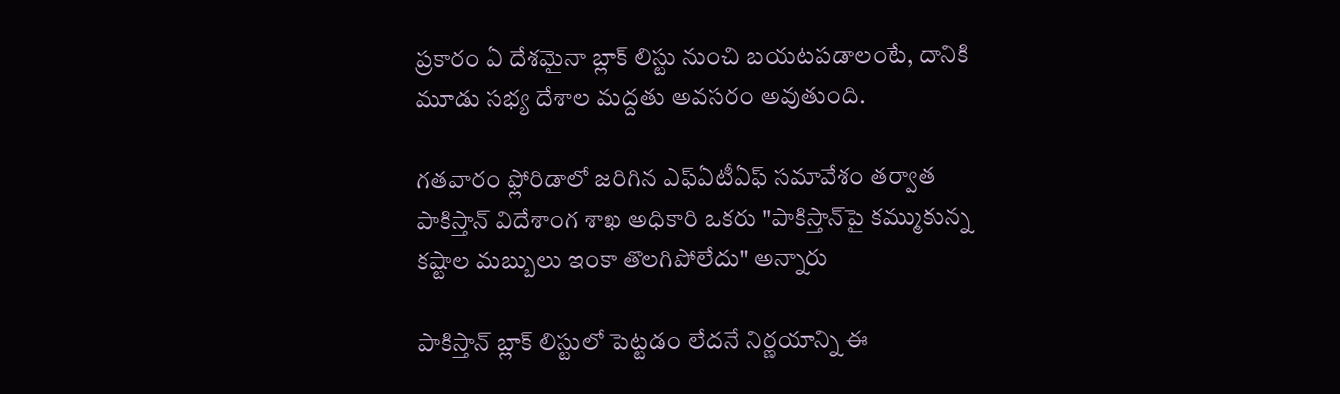ప్రకారం ఏ దేశమైనా బ్లాక్ లిస్టు నుంచి బయటపడాలంటే, దానికి మూడు సభ్య దేశాల మద్దతు అవసరం అవుతుంది.

గతవారం ఫ్లోరిడాలో జరిగిన ఎఫ్ఏటీఏఫ్ సమావేశం తర్వాత పాకిస్తాన్ విదేశాంగ శాఖ అధికారి ఒకరు "పాకిస్తాన్‌పై కమ్ముకున్న కష్టాల మబ్బులు ఇంకా తొలగిపోలేదు" అన్నారు

పాకిస్తాన్ బ్లాక్ లిస్టులో పెట్టడం లేదనే నిర్ణయాన్ని ఈ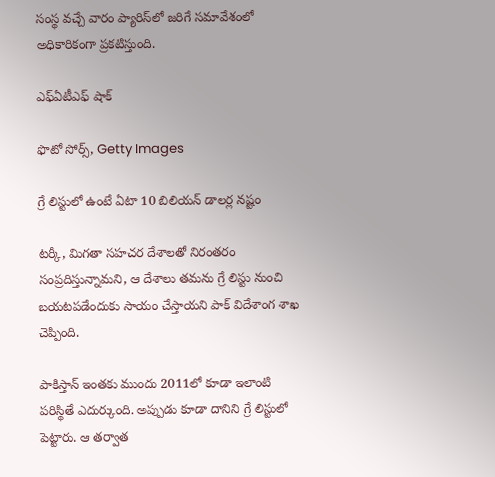సంస్థ వచ్చే వారం ప్యారిస్‌లో జరిగే సమావేశంలో అధికారికంగా ప్రకటిస్తుంది.

ఎఫ్ఏటీఎఫ్ షాక్

ఫొటో సోర్స్, Getty Images

గ్రే లిస్టులో ఉంటే ఏటా 10 బిలియన్ డాలర్ల నష్టం

టర్కీ, మిగతా సహచర దేశాలతో నిరంతరం సంప్రదిస్తున్నామని, ఆ దేశాలు తమను గ్రే లిస్టు నుంచి బయటపడేందుకు సాయం చేస్తాయని పాక్ విదేశాంగ శాఖ చెప్పింది.

పాకిస్తాన్ ఇంతకు ముందు 2011లో కూడా ఇలాంటి పరిస్థితే ఎదుర్కుంది. అప్పుడు కూడా దానిని గ్రే లిస్టులో పెట్టారు. ఆ తర్వాత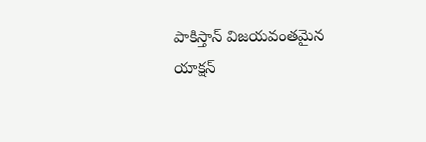పాకిస్తాన్ విజయవంతమైన యాక్షన్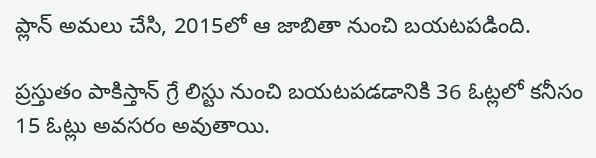ప్లాన్ అమలు చేసి, 2015లో ఆ జాబితా నుంచి బయటపడింది.

ప్రస్తుతం పాకిస్తాన్ గ్రే లిస్టు నుంచి బయటపడడానికి 36 ఓట్లలో కనీసం 15 ఓట్లు అవసరం అవుతాయి.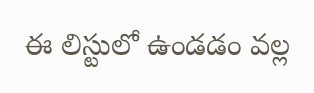ఈ లిస్టులో ఉండడం వల్ల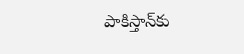పాకిస్తాన్‌కు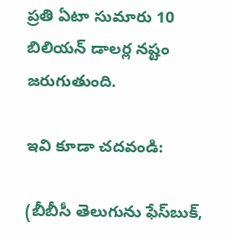ప్రతి ఏటా సుమారు 10 బిలియన్ డాలర్ల నష్టం జరుగుతుంది.

ఇవి కూడా చదవండి:

(బీబీసీ తెలుగును ఫేస్‌బుక్,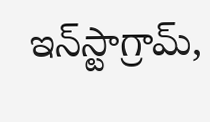ఇన్‌స్టాగ్రామ్‌,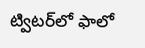ట్విటర్‌లో ఫాలో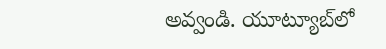అవ్వండి. యూట్యూబ్‌లో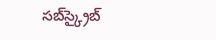సబ్‌స్క్రైబ్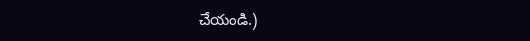చేయండి.)